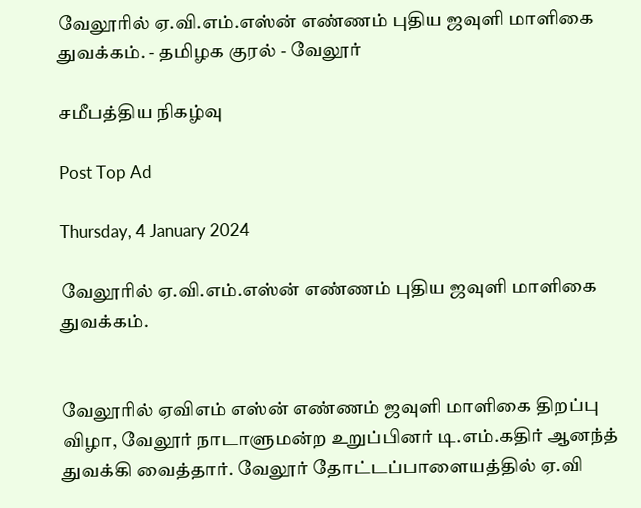வேலூரில் ஏ.வி.எம்.எஸ்ன் எண்ணம் புதிய ஜவுளி மாளிகை துவக்கம். - தமிழக குரல் - வேலூர்

சமீபத்திய நிகழ்வு

Post Top Ad

Thursday, 4 January 2024

வேலூரில் ஏ.வி.எம்.எஸ்ன் எண்ணம் புதிய ஜவுளி மாளிகை துவக்கம்.


வேலூரில் ஏவிஎம் எஸ்ன் எண்ணம் ஜவுளி மாளிகை திறப்பு விழா, வேலூர் நாடாளுமன்ற உறுப்பினர் டி.எம்.கதிர் ஆனந்த் துவக்கி வைத்தார். வேலூர் தோட்டப்பாளையத்தில் ஏ.வி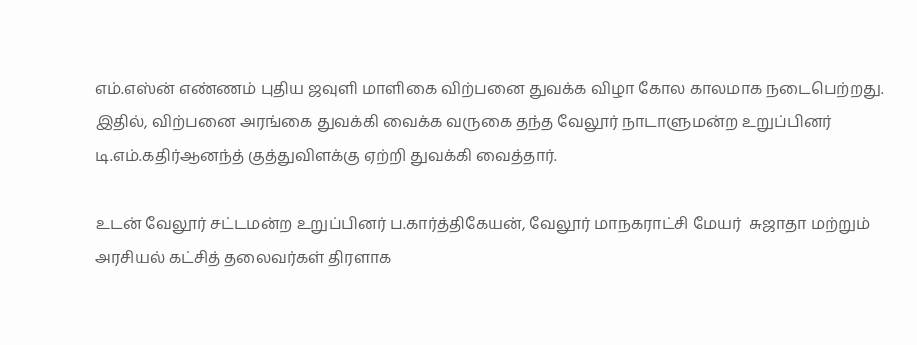எம்.எஸ்ன் எண்ணம் புதிய ஜவுளி மாளிகை விற்பனை துவக்க விழா கோல காலமாக நடைபெற்றது. இதில், விற்பனை அரங்கை துவக்கி வைக்க வருகை தந்த வேலூர் நாடாளுமன்ற உறுப்பினர் டி.எம்.கதிர்ஆனந்த் குத்துவிளக்கு ஏற்றி துவக்கி வைத்தார்.

உடன் வேலூர் சட்டமன்ற உறுப்பினர் ப.கார்த்திகேயன், வேலூர் மாநகராட்சி மேயர்  சுஜாதா மற்றும்  அரசியல் கட்சித் தலைவர்கள் திரளாக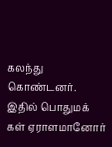கலந்து கொண்டனர். இதில் பொதுமக் கள் ஏராளமானோர்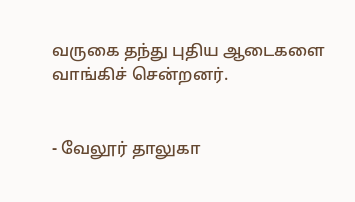வருகை தந்து புதிய ஆடைகளை வாங்கிச் சென்றனர்.


- வேலூர் தாலுகா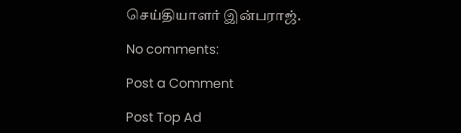செய்தியாளர் இன்பராஜ்.

No comments:

Post a Comment

Post Top Ad